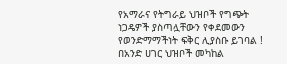የአማራና የትግራይ ህዝቦች የግጭት ነጋዴዎች ያስጣሏቸውን የቀደመውን የወንድማማችነት ፍቅር ሊያስቡ ይገባል !
በአንድ ሀገር ህዝቦች መካከል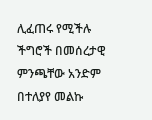ሊፈጠሩ የሚችሉ ችግሮች በመሰረታዊ ምንጫቸው አንድም በተለያየ መልኩ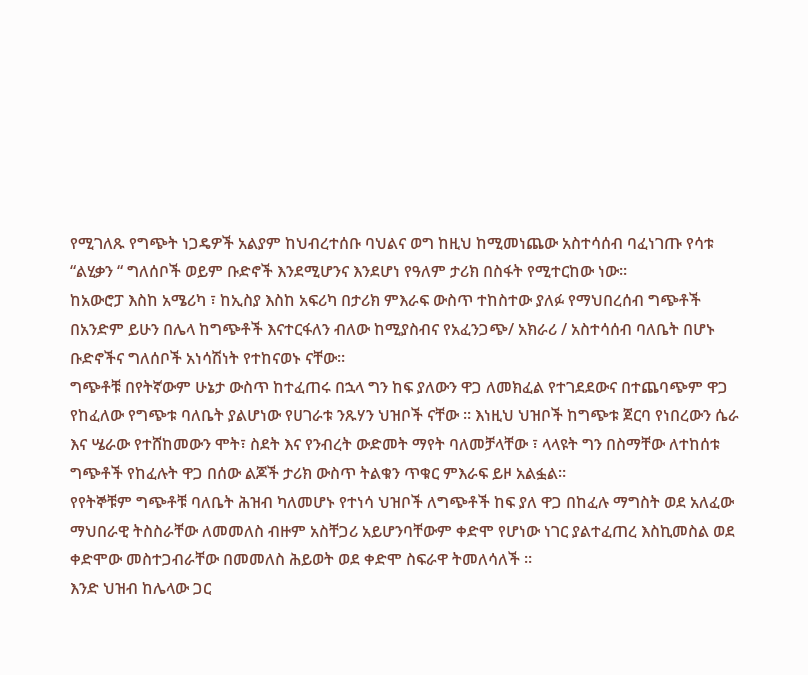የሚገለጹ የግጭት ነጋዴዎች አልያም ከህብረተሰቡ ባህልና ወግ ከዚህ ከሚመነጨው አስተሳሰብ ባፈነገጡ የሳቱ “ልሂቃን “ ግለሰቦች ወይም ቡድኖች እንደሚሆንና እንደሆነ የዓለም ታሪክ በስፋት የሚተርከው ነው።
ከአውሮፓ እስከ አሜሪካ ፣ ከኢስያ እስከ አፍሪካ በታሪክ ምእራፍ ውስጥ ተከስተው ያለፉ የማህበረሰብ ግጭቶች በአንድም ይሁን በሌላ ከግጭቶች እናተርፋለን ብለው ከሚያስብና የአፈንጋጭ/ አክራሪ / አስተሳሰብ ባለቤት በሆኑ ቡድኖችና ግለሰቦች አነሳሽነት የተከናወኑ ናቸው።
ግጭቶቹ በየትኛውም ሁኔታ ውስጥ ከተፈጠሩ በኋላ ግን ከፍ ያለውን ዋጋ ለመክፈል የተገደደውና በተጨባጭም ዋጋ የከፈለው የግጭቱ ባለቤት ያልሆነው የሀገራቱ ንጹሃን ህዝቦች ናቸው ። እነዚህ ህዝቦች ከግጭቱ ጀርባ የነበረውን ሴራ እና ሤራው የተሸከመውን ሞት፣ ስደት እና የንብረት ውድመት ማየት ባለመቻላቸው ፣ ላላዩት ግን በስማቸው ለተከሰቱ ግጭቶች የከፈሉት ዋጋ በሰው ልጆች ታሪክ ውስጥ ትልቁን ጥቁር ምእራፍ ይዞ አልፏል።
የየትኞቹም ግጭቶቹ ባለቤት ሕዝብ ካለመሆኑ የተነሳ ህዝቦች ለግጭቶች ከፍ ያለ ዋጋ በከፈሉ ማግስት ወደ አለፈው ማህበራዊ ትስስራቸው ለመመለስ ብዙም አስቸጋሪ አይሆንባቸውም ቀድሞ የሆነው ነገር ያልተፈጠረ እስኪመስል ወደ ቀድሞው መስተጋብራቸው በመመለስ ሕይወት ወደ ቀድሞ ስፍራዋ ትመለሳለች ።
እንድ ህዝብ ከሌላው ጋር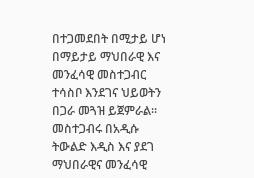በተጋመደበት በሚታይ ሆነ በማይታይ ማህበራዊ እና መንፈሳዊ መስተጋብር ተሳስቦ እንደገና ህይወትን በጋራ መጓዝ ይጀምራል። መስተጋብሩ በአዲሱ ትውልድ እዲስ እና ያደገ ማህበራዊና መንፈሳዊ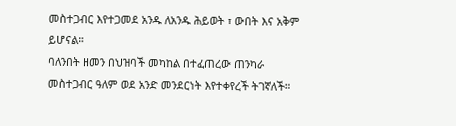መስተጋብር እየተጋመደ አንዱ ለአንዱ ሕይወት ፣ ውበት እና አቅም ይሆናል።
ባለንበት ዘመን በህዝባች መካከል በተፈጠረው ጠንካራ መስተጋብር ዓለም ወደ አንድ መንደርነት እየተቀየረች ትገኛለች።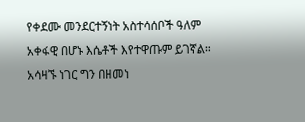የቀደሙ መንደርተኝነት አስተሳሰቦች ዓለም አቀፋዊ በሆኑ እሴቶች እየተዋጡም ይገኛል።
አሳዛኙ ነገር ግን በዘመነ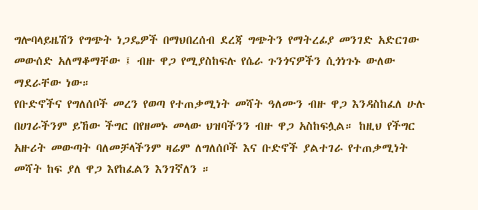ግሎባላይዜሽን የግጭት ነጋዴዎች በማህበረሰብ ደረጃ ግጭትን የማትረፊያ መንገድ አድርገው መውሰድ አለማቆማቸው ፤ ብዙ ዋጋ የሚያስከፍሉ የሴራ ጉንጎናዎችን ሲጎነጉኑ ውለው ማደራቸው ነው።
የቡድኖችና የግለሰቦች መረን የወጣ የተጠቃሚነት መሻት ዓለሙን ብዙ ዋጋ እንዳስከፈለ ሁሉ በሀገራችንም ይኸው ችግር በየዘመኑ መላው ህዝባችንን ብዙ ዋጋ አስከፍሏል። ከዚህ የችግር አዙሪት መውጣት ባለመቻላችንም ዛሬም ለግለሰቦች እና ቡድኖች ያልተገራ የተጠቃሚነት መሻት ከፍ ያለ ዋጋ እየከፈልን እንገኛለን ።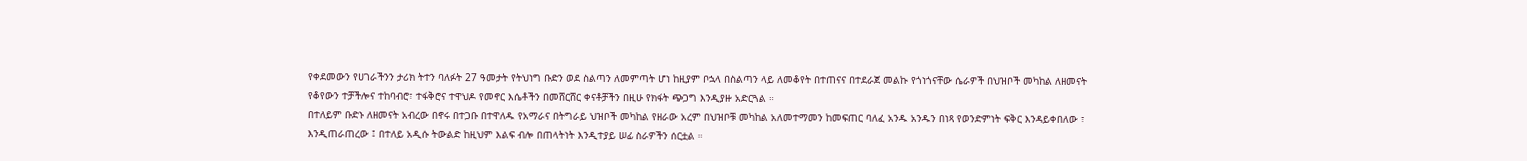የቀደመውን የሀገራችንን ታሪክ ትተን ባለፉት 27 ዓመታት የትህነግ ቡድን ወደ ስልጣን ለመምጣት ሆነ ከዚያም ቦኋላ በስልጣን ላይ ለመቆየት በተጠናና በተደራጀ መልኩ የጎነጎናቸው ሴራዎች በህዝቦች መካከል ለዘመናት የቆየውን ተቻችሎና ተከባብሮ፣ ተፋቅሮና ተዋህዶ የመኖር እሴቶችን በመሸርሸር ቀናቶቻችን በዚሁ የክፋት ጭጋግ እንዲያዙ አድርጓል ።
በተለይም ቡድኑ ለዘመናት አብረው በኖሩ በተጋቡ በተዋለዱ የአማራና በትግራይ ህዝቦች መካከል የዘራው አረም በህዝቦቹ መካከል አለመተማመን ከመፍጠር ባለፈ አንዱ አንዱን በነጻ የወንድምነት ፍቅር እንዳይቀበለው ፣ እንዲጠራጠረው ፤ በተለይ አዲሱ ትውልድ ከዚህም እልፍ ብሎ በጠላትነት እንዲተያይ ሠፊ ስራዎችን ሰርቷል ።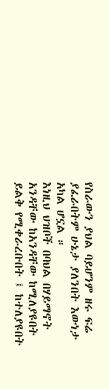የስራውን ያህል ባይሆንም ዘሩ ፍሬ ያፈራበትም ሁኔታ ያለንበት እውነታ አካል ሆኗል ።
እነዚህ ህዝቦች በባህል በሃይማኖት አንዳቸው ከአንዳቸው ከሚለያዩበት ይልቅ የሚቀራረቡበት ፤ ከተለያዩበት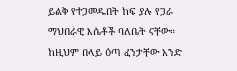ይልቅ የተጋመዱበት ከፍ ያሉ የጋራ ማህበራዊ እሴቶች ባለቤት ናቸው። ከዚህም በላይ ዕጣ ፈንታቸው አንድ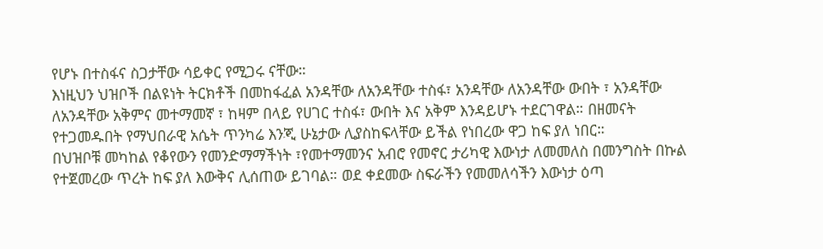የሆኑ በተስፋና ስጋታቸው ሳይቀር የሚጋሩ ናቸው።
እነዚህን ህዝቦች በልዩነት ትርክቶች በመከፋፈል አንዳቸው ለአንዳቸው ተስፋ፣ አንዳቸው ለአንዳቸው ውበት ፣ አንዳቸው ለአንዳቸው አቅምና መተማመኛ ፣ ከዛም በላይ የሀገር ተስፋ፣ ውበት እና አቅም እንዳይሆኑ ተደርገዋል። በዘመናት የተጋመዱበት የማህበራዊ አሴት ጥንካሬ እንጂ ሁኔታው ሊያስከፍላቸው ይችል የነበረው ዋጋ ከፍ ያለ ነበር።
በህዝቦቹ መካከል የቆየውን የመንድማማችነት ፣የመተማመንና አብሮ የመኖር ታሪካዊ እውነታ ለመመለስ በመንግስት በኩል የተጀመረው ጥረት ከፍ ያለ እውቅና ሊሰጠው ይገባል። ወደ ቀደመው ስፍራችን የመመለሳችን እውነታ ዕጣ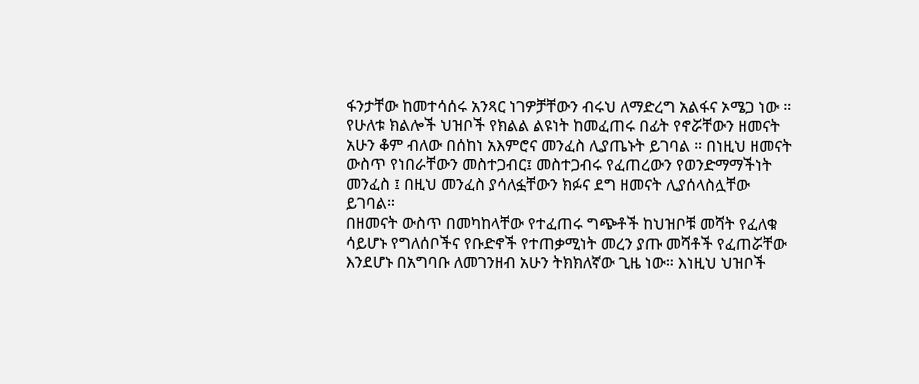ፋንታቸው ከመተሳሰሩ አንጻር ነገዎቻቸውን ብሩህ ለማድረግ አልፋና ኦሜጋ ነው ።
የሁለቱ ክልሎች ህዝቦች የክልል ልዩነት ከመፈጠሩ በፊት የኖሯቸውን ዘመናት አሁን ቆም ብለው በሰከነ አእምሮና መንፈስ ሊያጤኑት ይገባል ። በነዚህ ዘመናት ውስጥ የነበራቸውን መስተጋብር፤ መስተጋብሩ የፈጠረውን የወንድማማችነት መንፈስ ፤ በዚህ መንፈስ ያሳለፏቸውን ክፉና ደግ ዘመናት ሊያሰላስሏቸው ይገባል።
በዘመናት ውስጥ በመካከላቸው የተፈጠሩ ግጭቶች ከህዝቦቹ መሻት የፈለቁ ሳይሆኑ የግለሰቦችና የቡድኖች የተጠቃሚነት መረን ያጡ መሻቶች የፈጠሯቸው እንደሆኑ በአግባቡ ለመገንዘብ አሁን ትክክለኛው ጊዜ ነው። እነዚህ ህዝቦች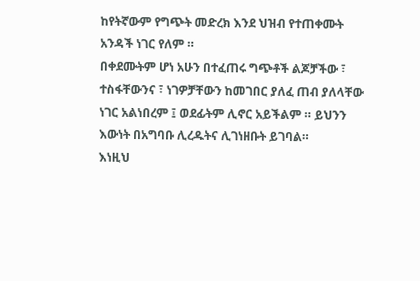ከየትኛውም የግጭት መድረክ እንደ ህዝብ የተጠቀሙት አንዳች ነገር የለም ።
በቀደሙትም ሆነ አሁን በተፈጠሩ ግጭቶች ልጆቻችው ፣ ተስፋቸውንና ፣ ነገዎቻቸውን ከመገበር ያለፈ ጠብ ያለላቸው ነገር አልነበረም ፤ ወደፊትም ሊኖር አይችልም ። ይህንን እውነት በአግባቡ ሊረዱትና ሊገነዘቡት ይገባል።
እነዚህ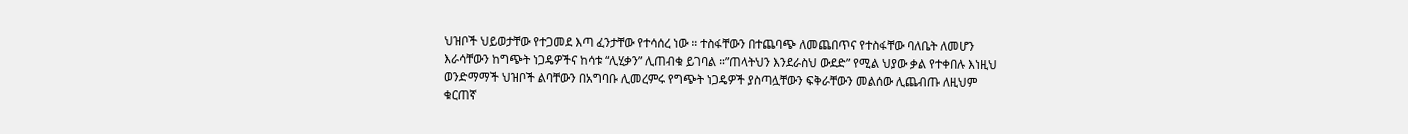ህዝቦች ህይወታቸው የተጋመደ እጣ ፈንታቸው የተሳሰረ ነው ። ተስፋቸውን በተጨባጭ ለመጨበጥና የተስፋቸው ባለቤት ለመሆን እራሳቸውን ከግጭት ነጋዴዎችና ከሳቱ “ሊሂቃን” ሊጠብቁ ይገባል ።”ጠላትህን እንደራስህ ውደድ” የሚል ህያው ቃል የተቀበሉ እነዚህ ወንድማማች ህዝቦች ልባቸውን በአግባቡ ሊመረምሩ የግጭት ነጋዴዎች ያስጣሏቸውን ፍቅራቸውን መልሰው ሊጨብጡ ለዚህም ቁርጠኛ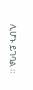ሊሆኑ ይገባል ።